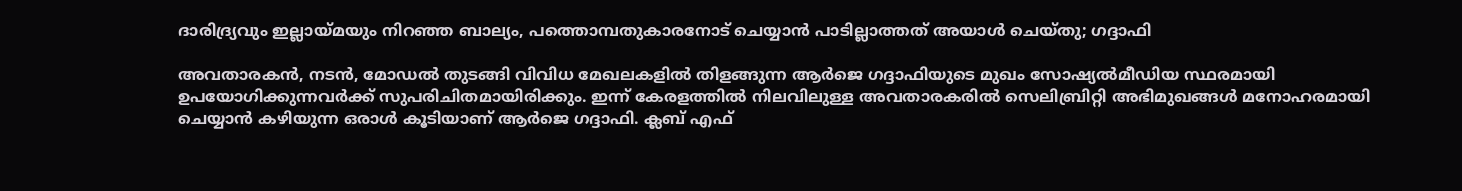ദാരിദ്ര്യവും ഇല്ലായ്മയും നിറഞ്ഞ ബാല്യം, പത്തൊമ്പതുകാരനോട് ചെയ്യാൻ പാടില്ലാത്തത് അയാൾ ചെയ്തു; ഗദ്ദാഫി

അവതാരകൻ, നടൻ, മോഡൽ തുടങ്ങി വിവിധ മേഖലകളിൽ തിളങ്ങുന്ന ആർജെ ഗദ്ദാഫിയുടെ മുഖം സോഷ്യൽമീഡിയ സ്ഥരമായി ഉപയോഗിക്കുന്നവർക്ക് സുപരിചിതമായിരിക്കും. ഇന്ന് കേരളത്തിൽ നിലവിലുള്ള അവതാരകരിൽ സെലിബ്രിറ്റി അഭിമുഖങ്ങൾ മനോഹരമായി ചെയ്യാൻ കഴിയുന്ന ഒരാൾ കൂടിയാണ് ആർജെ ഗദ്ദാഫി. ക്ലബ് എഫ്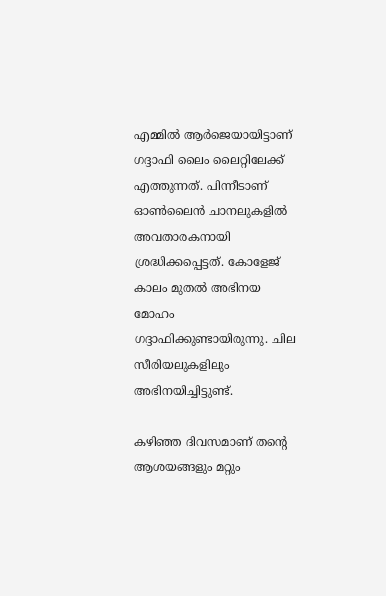എമ്മിൽ ആർജെയായിട്ടാണ് ഗദ്ദാഫി ലൈം ലൈറ്റിലേക്ക് എത്തുന്നത്. പിന്നീടാണ് ഓൺലൈൻ ചാനലുകളിൽ അവതാരകനായി ശ്രദ്ധിക്കപ്പെട്ടത്. കോളേജ് കാലം മുതൽ അഭിനയ മോഹം ഗദ്ദാഫിക്കുണ്ടായിരുന്നു. ചില സീരിയലുകളിലും അഭിനയിച്ചിട്ടുണ്ട്.

കഴിഞ്ഞ ദിവസമാണ് തന്റെ ആശയങ്ങളും മറ്റും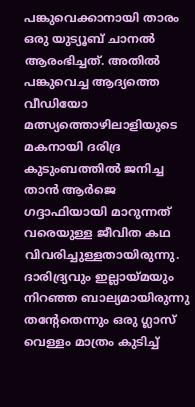പങ്കുവെക്കാനായി താരം ഒരു യുട്യൂബ് ചാനൽ ആരംഭിച്ചത്. അതിൽ പങ്കുവെച്ച ആദ്യത്തെ വീഡിയോ മത്സ്യത്തൊഴിലാളിയുടെ മകനായി ദരിദ്ര കുടുംബത്തിൽ ജനിച്ച താൻ ആർജെ ഗദ്ദാഫിയായി മാറുന്നത് വരെയുള്ള ജീവിത കഥ വിവരിച്ചുള്ളതായിരുന്നു. ദാരിദ്ര്യവും ഇല്ലായ്മയും നിറഞ്ഞ ബാല്യമായിരുന്നു തന്റേതെന്നും ഒരു ഗ്ലാസ് വെള്ളം മാത്രം കുടിച്ച്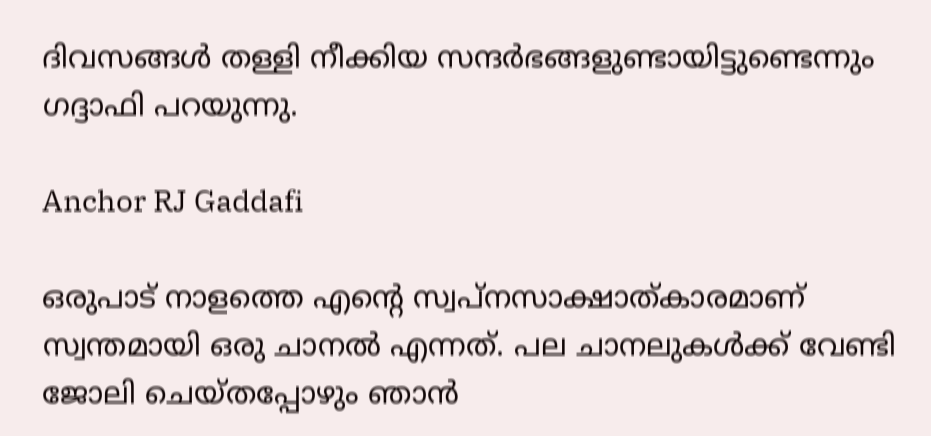ദിവസങ്ങൾ തള്ളി നീക്കിയ സന്ദർഭങ്ങളുണ്ടായിട്ടുണ്ടെന്നും ഗദ്ദാഫി പറയുന്നു.

Anchor RJ Gaddafi

ഒരുപാട് നാളത്തെ എന്റെ സ്വപ്നസാക്ഷാത്കാരമാണ് സ്വന്തമായി ഒരു ചാനൽ എന്നത്. പല ചാനലുകൾക്ക് വേണ്ടി ജോലി ചെയ്തപ്പോഴും ഞാൻ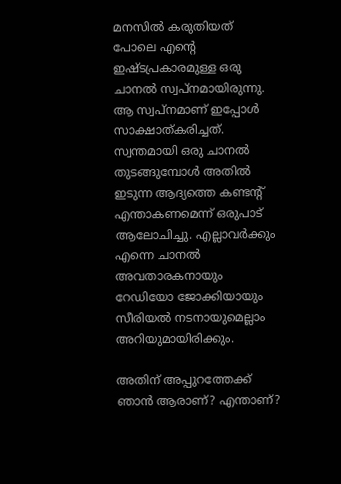മനസിൽ കരുതിയത് പോലെ എന്റെ ഇഷ്ടപ്രകാരമുള്ള ഒരു ചാനൽ‌ സ്വപ്നമായിരുന്നു. ആ സ്വപ്നമാണ് ഇപ്പോൾ സാക്ഷാത്കരിച്ചത്. സ്വന്തമായി ഒരു ചാനൽ തുടങ്ങുമ്പോൾ അതിൽ ഇടുന്ന ആദ്യത്തെ കണ്ടന്റ് എന്താകണമെന്ന് ഒരുപാട് ആലോചിച്ചു. എല്ലാവർക്കും എന്നെ ചാനൽ അവതാരകനായും റേ‍ഡിയോ ജോക്കിയായും സീരിയൽ നടനായുമെല്ലാം അറിയുമായിരിക്കും.

അതിന് അപ്പുറത്തേക്ക് ഞാൻ ആരാണ്? എന്താണ്?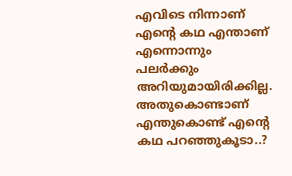എവിടെ നിന്നാണ് എന്റെ കഥ എന്താണ് എന്നൊന്നും പലർക്കും അറിയുമായിരിക്കില്ല. അതുകൊണ്ടാണ് എന്തുകൊണ്ട് എന്റെ കഥ പറഞ്ഞുകൂടാ..?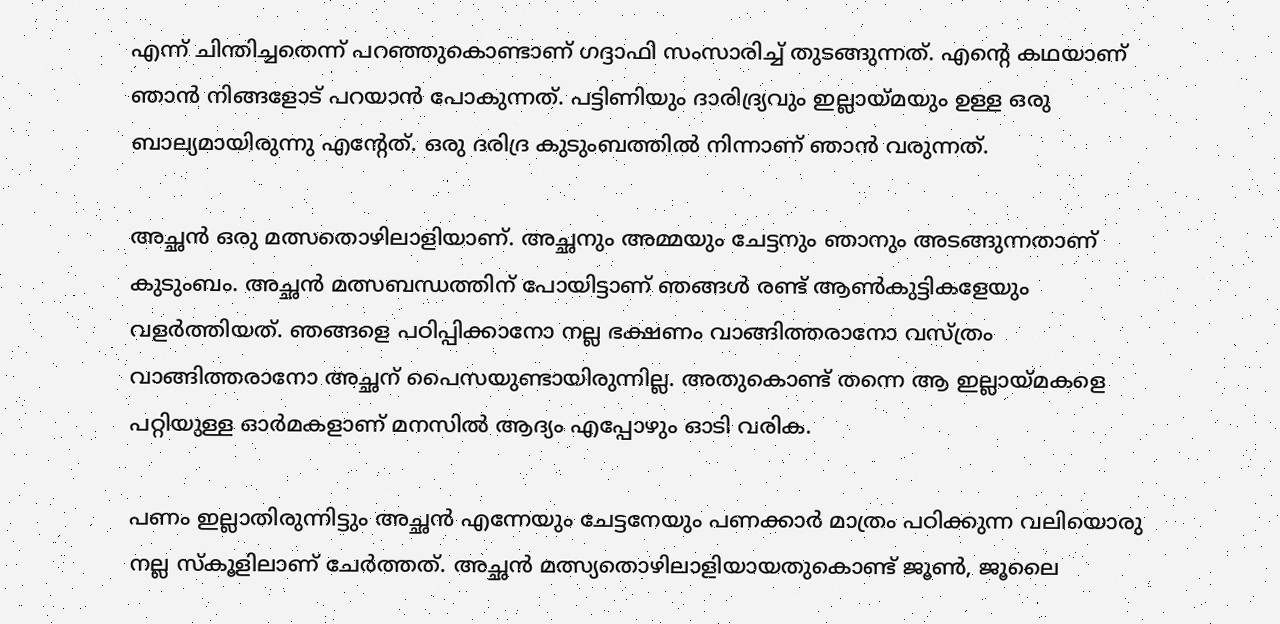എന്ന് ചിന്തിച്ചതെന്ന് പറഞ്ഞുകൊണ്ടാണ് ഗദ്ദാഫി സംസാരിച്ച് തുടങ്ങുന്നത്. എന്റെ കഥയാണ് ഞാൻ‌ നിങ്ങളോട് പറയാൻ പോകുന്നത്. പട്ടിണിയും ദാരിദ്ര്യവും ഇല്ലായ്മയും ഉള്ള ഒരു ബാല്യമായിരുന്നു എന്റേത്. ഒരു ദരിദ്ര കുടുംബത്തിൽ നിന്നാണ് ഞാൻ വരുന്നത്.

അച്ഛൻ ഒരു മത്സതൊഴിലാളിയാണ്. അച്ഛനും അമ്മയും ചേട്ടനും ഞാനും അടങ്ങുന്നതാണ് കുടുംബം. അച്ഛൻ മത്സബന്ധത്തിന് പോയിട്ടാണ് ഞങ്ങൾ രണ്ട് ആൺകുട്ടികളേയും വളർത്തിയത്. ഞങ്ങളെ പഠിപ്പിക്കാനോ നല്ല ഭക്ഷണം വാങ്ങിത്തരാനോ വസ്ത്രം വാങ്ങിത്തരാനോ അച്ഛന് പൈസയുണ്ടായിരുന്നില്ല. അതുകൊണ്ട് തന്നെ ആ ഇല്ലായ്മകളെ പറ്റിയുള്ള ഓർമകളാണ് മനസിൽ ആദ്യം എപ്പോഴും ഓടി വരിക.

പണം ഇല്ലാതിരുന്നിട്ടും അച്ഛൻ എന്നേയും ചേട്ടനേയും പണക്കാർ മാത്രം പഠിക്കുന്ന വലിയൊരു നല്ല സ്കൂളിലാണ് ചേർത്തത്. അച്ഛൻ മത്സ്യതൊഴിലാളിയായതുകൊണ്ട് ജൂൺ, ജൂലൈ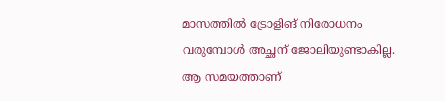മാസത്തിൽ ട്രോളിങ് നിരോധനം വരുമ്പോൾ അച്ഛന് ജോലിയുണ്ടാകില്ല. ആ സമയത്താണ്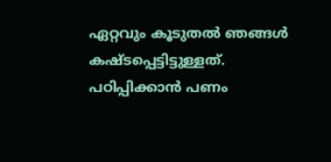ഏറ്റവും കൂടുതൽ ഞങ്ങൾ കഷ്ടപ്പെട്ടിട്ടുള്ളത്. പഠിപ്പിക്കാൻ പണം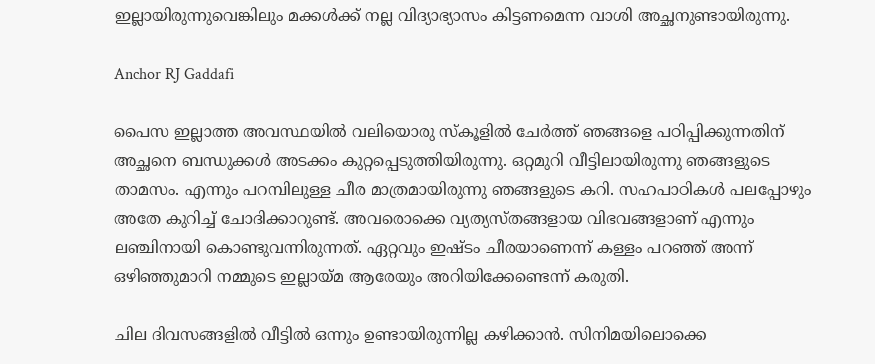ഇല്ലായിരുന്നുവെങ്കിലും മക്കൾക്ക് നല്ല വിദ്യാഭ്യാസം കിട്ടണമെന്ന വാശി അച്ഛനുണ്ടായിരുന്നു.

Anchor RJ Gaddafi

പൈസ ഇല്ലാത്ത അവസ്ഥയിൽ വലിയൊരു സ്കൂളിൽ ചേർത്ത് ഞങ്ങളെ പഠിപ്പിക്കുന്നതിന് അച്ഛനെ ബന്ധുക്കൾ അടക്കം കുറ്റപ്പെടുത്തിയിരുന്നു. ഒറ്റമുറി വീട്ടിലായിരുന്നു ഞങ്ങളുടെ താമസം. എന്നും പറമ്പിലുള്ള ചീര മാത്രമായിരുന്നു ഞങ്ങളുടെ കറി. സഹപാഠികൾ പലപ്പോഴും അതേ കുറിച്ച് ചോദിക്കാറുണ്ട്. അവരൊക്കെ വ്യത്യസ്തങ്ങളായ വിഭവങ്ങളാണ് എന്നും ലഞ്ചിനായി കൊണ്ടുവന്നിരുന്നത്. ഏറ്റവും ഇഷ്ടം ചീരയാണെന്ന് കള്ളം പറഞ്ഞ് അന്ന് ഒഴിഞ്ഞുമാറി നമ്മുടെ ഇല്ലായ്മ ആരേയും അറിയിക്കേണ്ടെന്ന് കരുതി.

ചില ദിവസങ്ങളിൽ വീട്ടിൽ ഒന്നും ഉണ്ടായിരുന്നില്ല കഴിക്കാൻ. സിനിമയിലൊക്കെ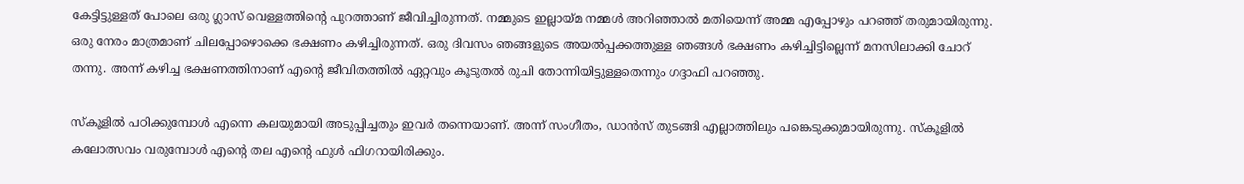കേട്ടിട്ടുള്ളത് പോലെ ഒരു ഗ്ലാസ് വെള്ളത്തിന്റെ പുറത്താണ് ജീവിച്ചിരുന്നത്. നമ്മുടെ ഇല്ലായ്മ നമ്മൾ അറിഞ്ഞാൽ മതിയെന്ന് അമ്മ എപ്പോഴും പറഞ്ഞ് തരുമായിരുന്നു. ഒരു നേരം മാത്രമാണ് ചിലപ്പോഴൊക്കെ ഭക്ഷണം കഴിച്ചിരുന്നത്. ഒരു ദിവസം ഞങ്ങളുടെ അയൽപ്പക്കത്തുള്ള ഞങ്ങൾ ഭക്ഷണം കഴിച്ചിട്ടില്ലെന്ന് മനസിലാക്കി ചോറ് തന്നു. അന്ന് കഴിച്ച ഭക്ഷണത്തിനാണ് എന്റെ ജീവിതത്തിൽ ഏറ്റവും കൂടുതൽ രുചി തോന്നിയിട്ടുള്ളതെന്നും ഗദ്ദാഫി പറഞ്ഞു.

സ്കൂളിൽ പഠിക്കുമ്പോൾ എന്നെ കലയുമായി അടുപ്പിച്ചതും ഇവർ തന്നെയാണ്. അന്ന് സംഗീതം, ഡാൻസ് തുടങ്ങി എല്ലാത്തിലും പങ്കെടുക്കുമായിരുന്നു. സ്കൂളിൽ കലോത്സവം വരുമ്പോൾ എന്റെ തല എന്റെ ഫുൾ ഫിഗറായിരിക്കും.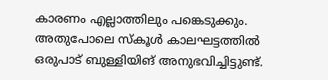കാരണം എല്ലാത്തിലും പങ്കെടുക്കും. അതുപോലെ സ്കൂൾ കാലഘട്ടത്തിൽ ഒരുപാട് ബുള്ളിയിങ് അനുഭവിച്ചിട്ടുണ്ട്.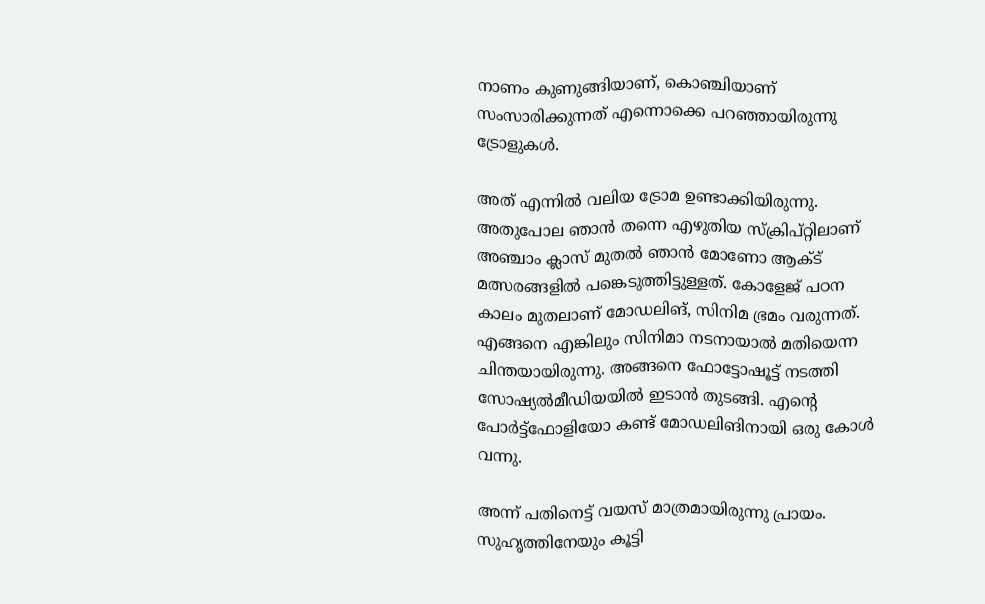നാണം കുണുങ്ങിയാണ്, കൊഞ്ചിയാണ് സംസാരിക്കുന്നത് എന്നൊക്കെ പറഞ്ഞായിരുന്നു ട്രോളുകൾ.

അത് എന്നിൽ വലിയ ട്രോമ ഉണ്ടാക്കിയിരുന്നു. അതുപോല ഞാൻ തന്നെ എഴുതിയ സ്ക്രിപ്റ്റിലാണ് അ‍ഞ്ചാം ക്ലാസ് മുതൽ ഞാൻ മോണോ ആക്ട് മത്സരങ്ങളിൽ പങ്കെടുത്തിട്ടുള്ളത്. കോളേജ് പഠന കാലം മുതലാണ് മോഡലിങ്, സിനിമ ഭ്രമം വരുന്നത്. എങ്ങനെ എങ്കിലും സിനിമാ നടനായാൽ മതിയെന്ന ചിന്തയായിരുന്നു. അങ്ങനെ ഫോട്ടോഷൂട്ട് നടത്തി സോഷ്യൽമീഡിയയിൽ ഇടാൻ തുടങ്ങി. എന്റെ പോർട്ട്ഫോളിയോ കണ്ട് മോഡലിങിനായി ഒരു കോൾ വന്നു.

അന്ന് പതിനെട്ട് വയസ് മാത്രമായിരുന്നു പ്രായം. സുഹ‍ൃത്തിനേയും കൂട്ടി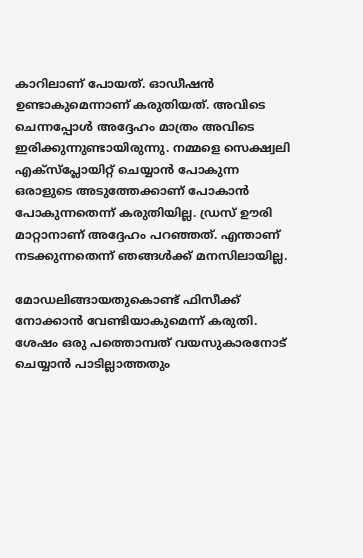കാറിലാണ് പോയത്. ഓഡീഷൻ ഉണ്ടാകുമെന്നാണ് കരുതിയത്. അവിടെ ചെന്നപ്പോൾ അദ്ദേഹം മാത്രം അവിടെ ഇരിക്കുന്നുണ്ടായിരുന്നു. നമ്മളെ സെക്ഷ്വലി എക്സ്പ്ലോയിറ്റ് ചെയ്യാൻ പോകുന്ന ഒരാളുടെ അടുത്തേക്കാണ് പോകാൻ പോകുന്നതെന്ന് കരുതിയില്ല. ഡ്രസ് ഊരി മാറ്റാനാണ് അദ്ദേഹം പറഞ്ഞത്. എന്താണ് നടക്കുന്നതെന്ന് ഞങ്ങൾക്ക് മനസിലായില്ല.

മോഡലിങ്ങായതുകൊണ്ട് ഫിസീക്ക് നോക്കാൻ വേണ്ടിയാകുമെന്ന് കരുതി. ശേഷം ഒരു പത്തൊമ്പത് വയസുകാരനോട് ചെയ്യാൻ പാടില്ലാത്തതും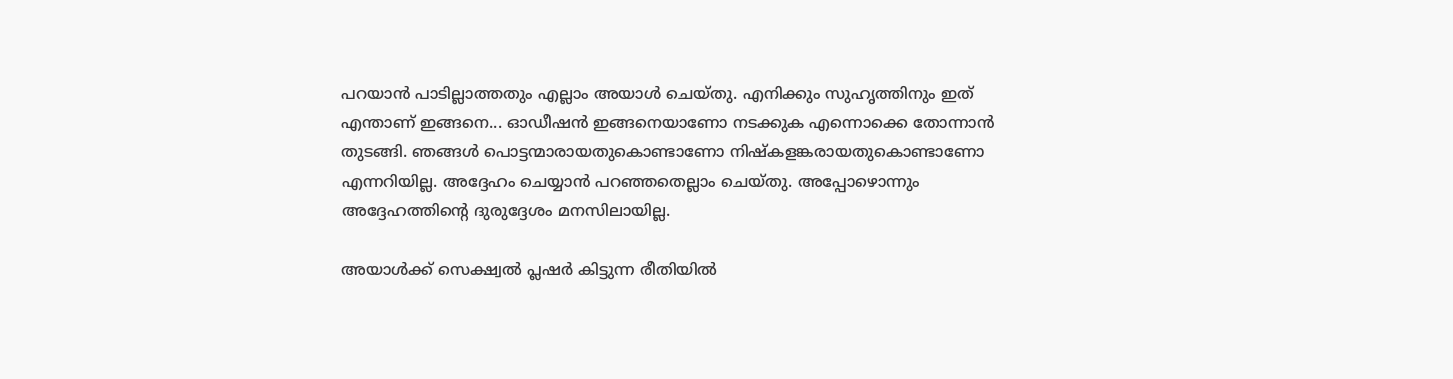പറയാൻ പാടില്ലാത്തതും എല്ലാം അയാൾ ചെയ്തു. എനിക്കും സുഹൃത്തിനും ഇത് എന്താണ് ഇങ്ങനെ... ഓഡീഷൻ ഇങ്ങനെയാണോ നടക്കുക എന്നൊക്കെ തോന്നാൻ തുടങ്ങി. ഞങ്ങൾ പൊട്ടന്മാരായതുകൊണ്ടാണോ നിഷ്കളങ്കരായതുകൊണ്ടാണോ എന്നറിയില്ല. അദ്ദേഹം ചെയ്യാൻ പറഞ്ഞതെല്ലാം ചെയ്തു. അപ്പോഴൊന്നും അദ്ദേഹത്തിന്റെ ദുരുദ്ദേശം മനസിലായില്ല.

അയാൾക്ക് സെക്ഷ്വൽ പ്ലഷർ കിട്ടുന്ന രീതിയിൽ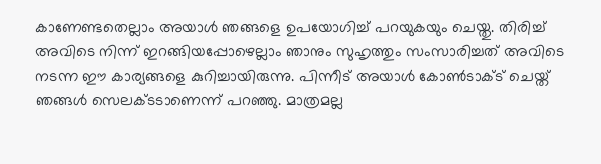കാണേണ്ടതെല്ലാം അയാൾ ഞങ്ങളെ ഉപയോഗിച്ച് പറയുകയും ചെയ്തു. തിരിച്ച് അവിടെ നിന്ന് ഇറങ്ങിയപ്പോഴെല്ലാം ഞാനും സുഹൃത്തും സംസാരിച്ചത് അവിടെ നടന്ന ഈ കാര്യങ്ങളെ കുറിച്ചായിരുന്നു. പിന്നീട് അയാൾ കോൺടാക്ട് ചെയ്ത് ഞങ്ങൾ സെലക്ടടാണെന്ന് പറഞ്ഞു. മാത്രമല്ല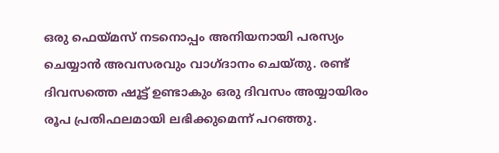ഒരു ഫെയ്മസ് നടനൊപ്പം അനിയനായി പരസ്യം ചെയ്യാൻ അവസരവും വാഗ്ദാനം ചെയ്തു. രണ്ട് ദിവസത്തെ ഷൂട്ട് ഉണ്ടാകും ഒരു ദിവസം അയ്യായിരം രൂപ പ്രതിഫലമായി ലഭിക്കുമെന്ന് പറഞ്ഞു.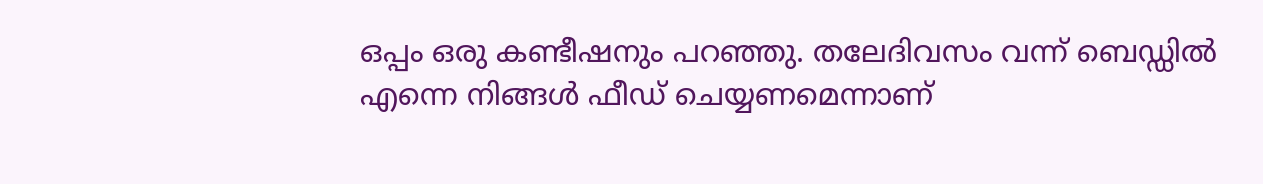ഒപ്പം ഒരു കണ്ടീഷനും പറഞ്ഞു. തലേദിവസം വന്ന് ബെഡ്ഡിൽ എന്നെ നിങ്ങൾ ഫീഡ് ചെയ്യണമെന്നാണ്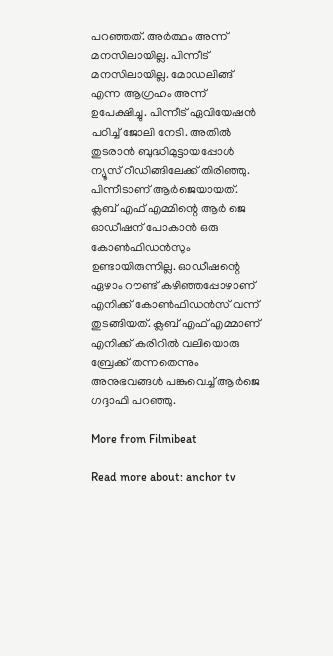പറഞ്ഞത്. അർത്ഥം അന്ന് മനസിലായില്ല. പിന്നീട് മനസിലായില്ല. മോഡലിങ്ങ് എന്ന ആഗ്രഹം അന്ന് ഉപേക്ഷിച്ചു. പിന്നീട് ഏവിയേഷൻ പഠിച്ച് ജോലി നേടി. അതിൽ തുടരാൻ ബുദ്ധിമുട്ടായപ്പോൾ‌ ന്യൂസ് റീഡിങ്ങിലേക്ക് തിരിഞ്ഞു. പിന്നീടാണ് ആർജെയായത്. ക്ലബ് എഫ് എമ്മിന്റെ ആർ ജെ ഓഡീഷന് പോകാൻ ഒരു കോൺഫിഡൻസും ഉണ്ടായിരുന്നില്ല. ഓഡീഷന്റെ ഏഴാം റൗണ്ട് കഴിഞ്ഞപ്പോഴാണ് എനിക്ക് കോൺഫിഡൻസ് വന്ന് തുടങ്ങിയത്. ക്ലബ് എഫ് എമ്മാണ് എനിക്ക് കരിറിൽ വലിയൊരു ബ്രേക്ക് തന്നതെന്നും അനുഭവങ്ങൾ പങ്കുവെച്ച് ആർജെ ഗദ്ദാഫി പറ‍ഞ്ഞു.

More from Filmibeat

Read more about: anchor tv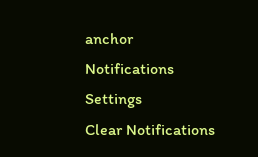anchor
Notifications
Settings
Clear Notifications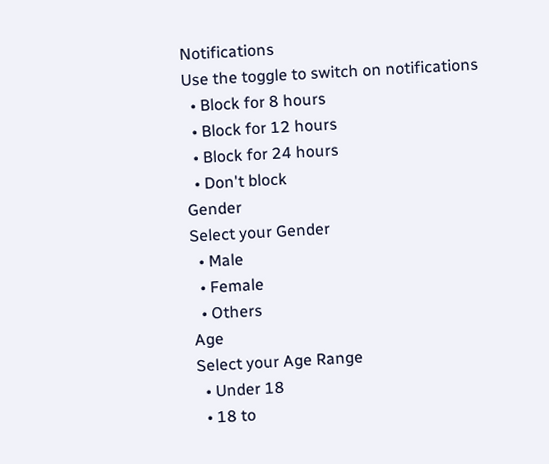Notifications
Use the toggle to switch on notifications
  • Block for 8 hours
  • Block for 12 hours
  • Block for 24 hours
  • Don't block
Gender
Select your Gender
  • Male
  • Female
  • Others
Age
Select your Age Range
  • Under 18
  • 18 to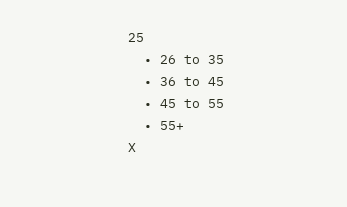25
  • 26 to 35
  • 36 to 45
  • 45 to 55
  • 55+
X